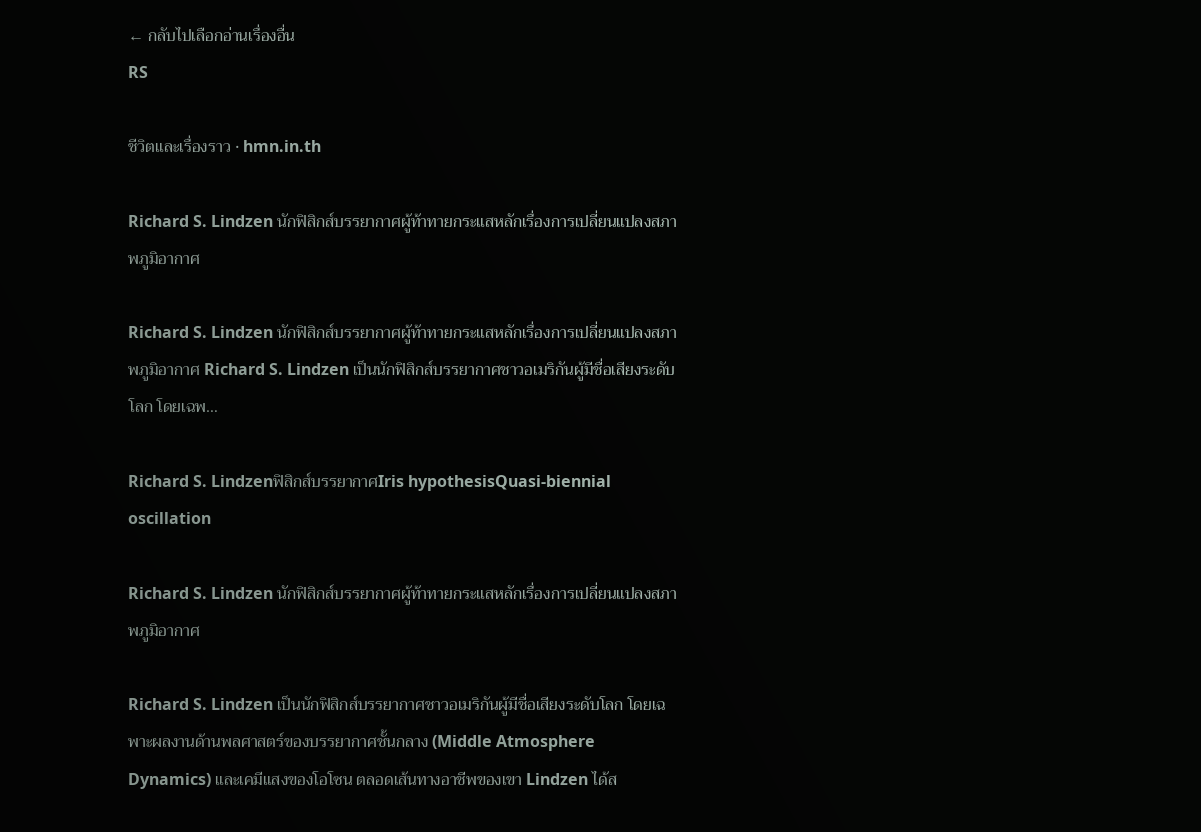← กลับไปเลือกอ่านเรื่องอื่น
RS

ชีวิตและเรื่องราว · hmn.in.th

Richard S. Lindzen นักฟิสิกส์บรรยากาศผู้ท้าทายกระแสหลักเรื่องการเปลี่ยนแปลงสภาพภูมิอากาศ

Richard S. Lindzen นักฟิสิกส์บรรยากาศผู้ท้าทายกระแสหลักเรื่องการเปลี่ยนแปลงสภาพภูมิอากาศ Richard S. Lindzen เป็นนักฟิสิกส์บรรยากาศชาวอเมริกันผู้มีชื่อเสียงระดับโลก โดยเฉพ…

Richard S. Lindzenฟิสิกส์บรรยากาศIris hypothesisQuasi-biennial oscillation

Richard S. Lindzen นักฟิสิกส์บรรยากาศผู้ท้าทายกระแสหลักเรื่องการเปลี่ยนแปลงสภาพภูมิอากาศ

Richard S. Lindzen เป็นนักฟิสิกส์บรรยากาศชาวอเมริกันผู้มีชื่อเสียงระดับโลก โดยเฉพาะผลงานด้านพลศาสตร์ของบรรยากาศชั้นกลาง (Middle Atmosphere Dynamics) และเคมีแสงของโอโซน ตลอดเส้นทางอาชีพของเขา Lindzen ได้ส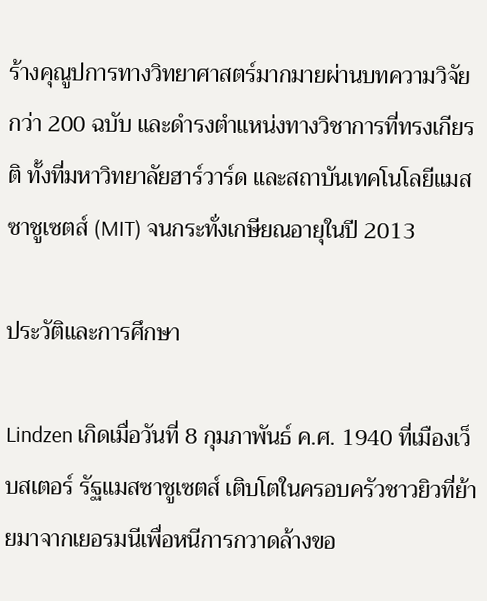ร้างคุณูปการทางวิทยาศาสตร์มากมายผ่านบทความวิจัยกว่า 200 ฉบับ และดำรงตำแหน่งทางวิชาการที่ทรงเกียรติ ทั้งที่มหาวิทยาลัยฮาร์วาร์ด และสถาบันเทคโนโลยีแมสซาชูเซตส์ (MIT) จนกระทั่งเกษียณอายุในปี 2013

ประวัติและการศึกษา

Lindzen เกิดเมื่อวันที่ 8 กุมภาพันธ์ ค.ศ. 1940 ที่เมืองเว็บสเตอร์ รัฐแมสซาชูเซตส์ เติบโตในครอบครัวชาวยิวที่ย้ายมาจากเยอรมนีเพื่อหนีการกวาดล้างขอ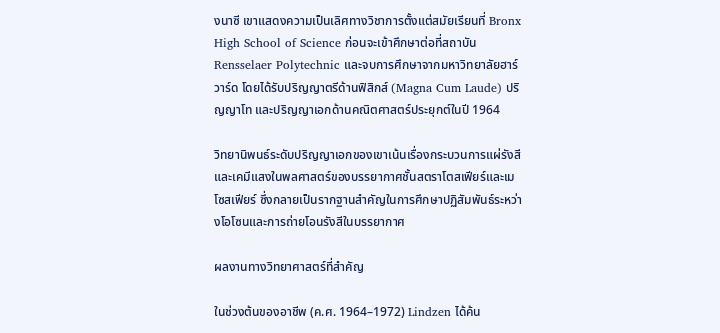งนาซี เขาแสดงความเป็นเลิศทางวิชาการตั้งแต่สมัยเรียนที่ Bronx High School of Science ก่อนจะเข้าศึกษาต่อที่สถาบัน Rensselaer Polytechnic และจบการศึกษาจากมหาวิทยาลัยฮาร์วาร์ด โดยได้รับปริญญาตรีด้านฟิสิกส์ (Magna Cum Laude) ปริญญาโท และปริญญาเอกด้านคณิตศาสตร์ประยุกต์ในปี 1964

วิทยานิพนธ์ระดับปริญญาเอกของเขาเน้นเรื่องกระบวนการแผ่รังสีและเคมีแสงในพลศาสตร์ของบรรยากาศชั้นสตราโตสเฟียร์และเมโซสเฟียร์ ซึ่งกลายเป็นรากฐานสำคัญในการศึกษาปฏิสัมพันธ์ระหว่างโอโซนและการถ่ายโอนรังสีในบรรยากาศ

ผลงานทางวิทยาศาสตร์ที่สำคัญ

ในช่วงต้นของอาชีพ (ค.ศ. 1964–1972) Lindzen ได้ค้น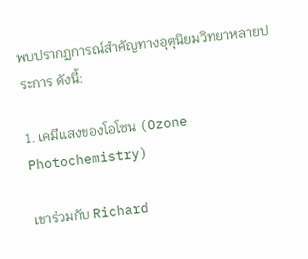พบปรากฏการณ์สำคัญทางอุตุนิยมวิทยาหลายประการ ดังนี้:

1. เคมีแสงของโอโซน (Ozone Photochemistry)

เขาร่วมกับ Richard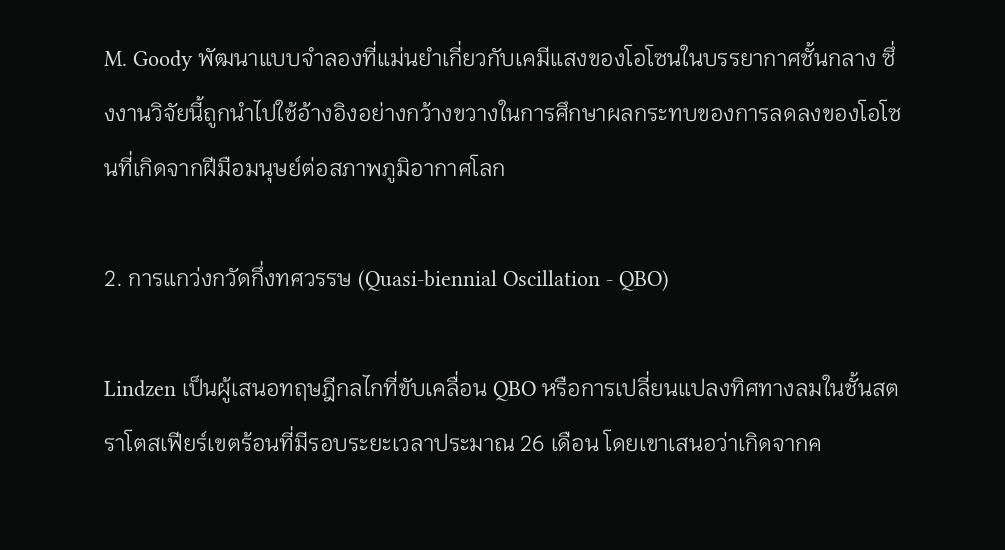M. Goody พัฒนาแบบจำลองที่แม่นยำเกี่ยวกับเคมีแสงของโอโซนในบรรยากาศชั้นกลาง ซึ่งงานวิจัยนี้ถูกนำไปใช้อ้างอิงอย่างกว้างขวางในการศึกษาผลกระทบของการลดลงของโอโซนที่เกิดจากฝีมือมนุษย์ต่อสภาพภูมิอากาศโลก

2. การแกว่งกวัดกึ่งทศวรรษ (Quasi-biennial Oscillation - QBO)

Lindzen เป็นผู้เสนอทฤษฎีกลไกที่ขับเคลื่อน QBO หรือการเปลี่ยนแปลงทิศทางลมในชั้นสตราโตสเฟียร์เขตร้อนที่มีรอบระยะเวลาประมาณ 26 เดือน โดยเขาเสนอว่าเกิดจากค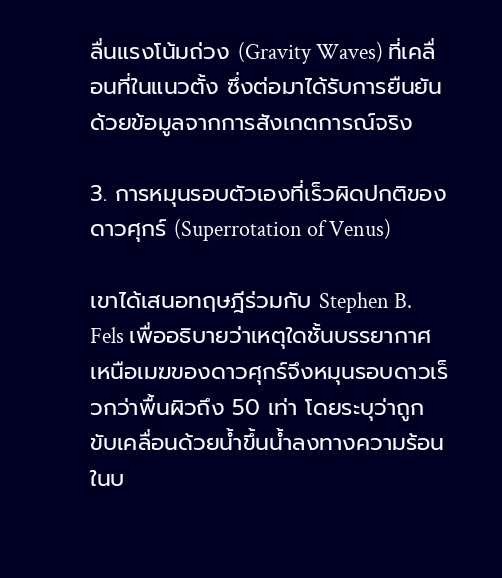ลื่นแรงโน้มถ่วง (Gravity Waves) ที่เคลื่อนที่ในแนวตั้ง ซึ่งต่อมาได้รับการยืนยันด้วยข้อมูลจากการสังเกตการณ์จริง

3. การหมุนรอบตัวเองที่เร็วผิดปกติของดาวศุกร์ (Superrotation of Venus)

เขาได้เสนอทฤษฎีร่วมกับ Stephen B. Fels เพื่ออธิบายว่าเหตุใดชั้นบรรยากาศเหนือเมฆของดาวศุกร์จึงหมุนรอบดาวเร็วกว่าพื้นผิวถึง 50 เท่า โดยระบุว่าถูกขับเคลื่อนด้วยน้ำขึ้นน้ำลงทางความร้อนในบ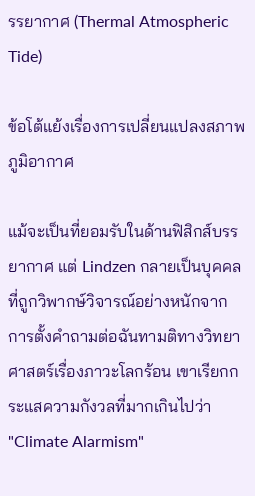รรยากาศ (Thermal Atmospheric Tide)

ข้อโต้แย้งเรื่องการเปลี่ยนแปลงสภาพภูมิอากาศ

แม้จะเป็นที่ยอมรับในด้านฟิสิกส์บรรยากาศ แต่ Lindzen กลายเป็นบุคคลที่ถูกวิพากษ์วิจารณ์อย่างหนักจากการตั้งคำถามต่อฉันทามติทางวิทยาศาสตร์เรื่องภาวะโลกร้อน เขาเรียกกระแสความกังวลที่มากเกินไปว่า "Climate Alarmism"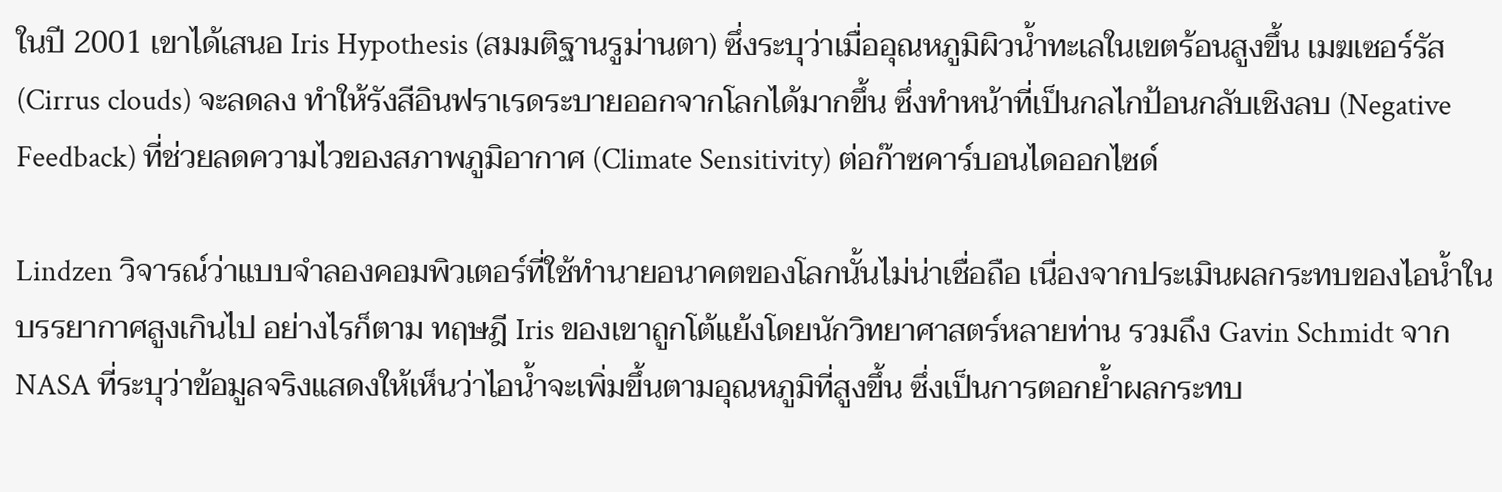ในปี 2001 เขาได้เสนอ Iris Hypothesis (สมมติฐานรูม่านตา) ซึ่งระบุว่าเมื่ออุณหภูมิผิวน้ำทะเลในเขตร้อนสูงขึ้น เมฆเซอร์รัส (Cirrus clouds) จะลดลง ทำให้รังสีอินฟราเรดระบายออกจากโลกได้มากขึ้น ซึ่งทำหน้าที่เป็นกลไกป้อนกลับเชิงลบ (Negative Feedback) ที่ช่วยลดความไวของสภาพภูมิอากาศ (Climate Sensitivity) ต่อก๊าซคาร์บอนไดออกไซด์

Lindzen วิจารณ์ว่าแบบจำลองคอมพิวเตอร์ที่ใช้ทำนายอนาคตของโลกนั้นไม่น่าเชื่อถือ เนื่องจากประเมินผลกระทบของไอน้ำในบรรยากาศสูงเกินไป อย่างไรก็ตาม ทฤษฎี Iris ของเขาถูกโต้แย้งโดยนักวิทยาศาสตร์หลายท่าน รวมถึง Gavin Schmidt จาก NASA ที่ระบุว่าข้อมูลจริงแสดงให้เห็นว่าไอน้ำจะเพิ่มขึ้นตามอุณหภูมิที่สูงขึ้น ซึ่งเป็นการตอกย้ำผลกระทบ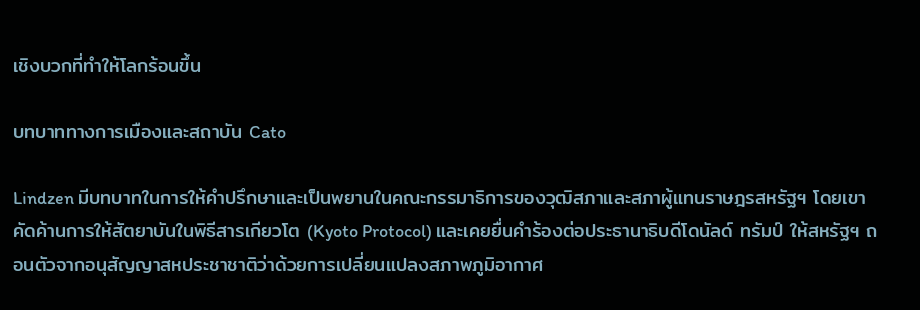เชิงบวกที่ทำให้โลกร้อนขึ้น

บทบาททางการเมืองและสถาบัน Cato

Lindzen มีบทบาทในการให้คำปรึกษาและเป็นพยานในคณะกรรมาธิการของวุฒิสภาและสภาผู้แทนราษฎรสหรัฐฯ โดยเขาคัดค้านการให้สัตยาบันในพิธีสารเกียวโต (Kyoto Protocol) และเคยยื่นคำร้องต่อประธานาธิบดีโดนัลด์ ทรัมป์ ให้สหรัฐฯ ถอนตัวจากอนุสัญญาสหประชาชาติว่าด้วยการเปลี่ยนแปลงสภาพภูมิอากาศ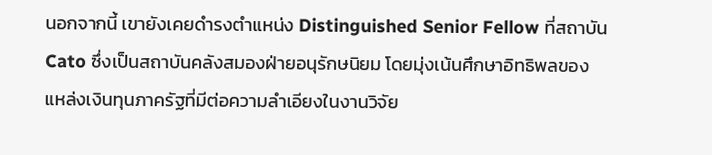นอกจากนี้ เขายังเคยดำรงตำแหน่ง Distinguished Senior Fellow ที่สถาบัน Cato ซึ่งเป็นสถาบันคลังสมองฝ่ายอนุรักษนิยม โดยมุ่งเน้นศึกษาอิทธิพลของแหล่งเงินทุนภาครัฐที่มีต่อความลำเอียงในงานวิจัย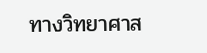ทางวิทยาศาส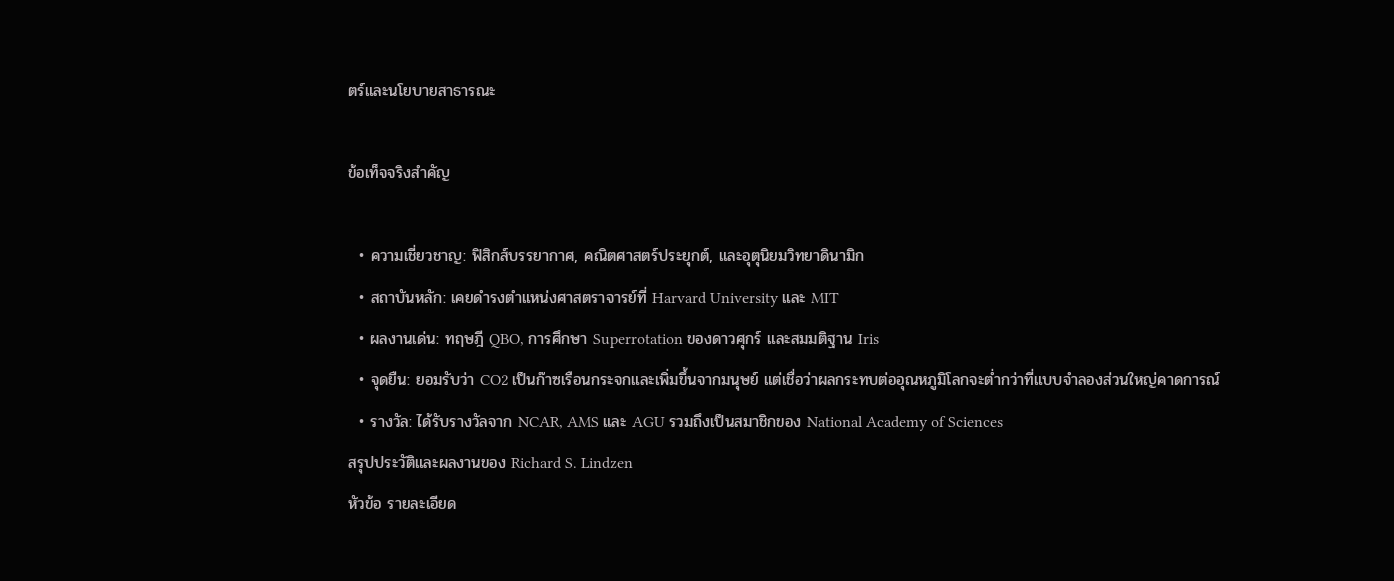ตร์และนโยบายสาธารณะ

ข้อเท็จจริงสำคัญ

  • ความเชี่ยวชาญ: ฟิสิกส์บรรยากาศ, คณิตศาสตร์ประยุกต์, และอุตุนิยมวิทยาดินามิก
  • สถาบันหลัก: เคยดำรงตำแหน่งศาสตราจารย์ที่ Harvard University และ MIT
  • ผลงานเด่น: ทฤษฎี QBO, การศึกษา Superrotation ของดาวศุกร์ และสมมติฐาน Iris
  • จุดยืน: ยอมรับว่า CO2 เป็นก๊าซเรือนกระจกและเพิ่มขึ้นจากมนุษย์ แต่เชื่อว่าผลกระทบต่ออุณหภูมิโลกจะต่ำกว่าที่แบบจำลองส่วนใหญ่คาดการณ์
  • รางวัล: ได้รับรางวัลจาก NCAR, AMS และ AGU รวมถึงเป็นสมาชิกของ National Academy of Sciences
สรุปประวัติและผลงานของ Richard S. Lindzen
หัวข้อ รายละเอียด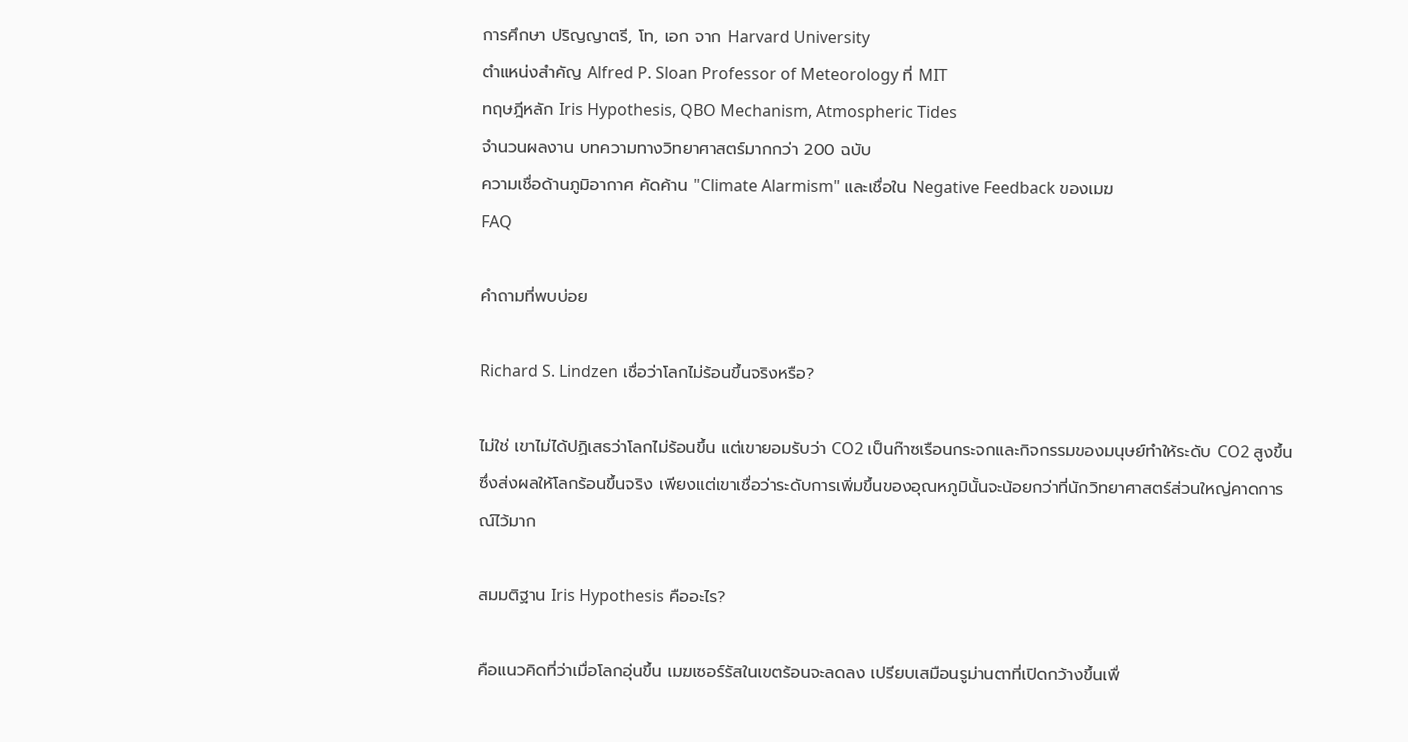การศึกษา ปริญญาตรี, โท, เอก จาก Harvard University
ตำแหน่งสำคัญ Alfred P. Sloan Professor of Meteorology ที่ MIT
ทฤษฎีหลัก Iris Hypothesis, QBO Mechanism, Atmospheric Tides
จำนวนผลงาน บทความทางวิทยาศาสตร์มากกว่า 200 ฉบับ
ความเชื่อด้านภูมิอากาศ คัดค้าน "Climate Alarmism" และเชื่อใน Negative Feedback ของเมฆ
FAQ

คำถามที่พบบ่อย

Richard S. Lindzen เชื่อว่าโลกไม่ร้อนขึ้นจริงหรือ?

ไม่ใช่ เขาไม่ได้ปฏิเสธว่าโลกไม่ร้อนขึ้น แต่เขายอมรับว่า CO2 เป็นก๊าซเรือนกระจกและกิจกรรมของมนุษย์ทำให้ระดับ CO2 สูงขึ้น ซึ่งส่งผลให้โลกร้อนขึ้นจริง เพียงแต่เขาเชื่อว่าระดับการเพิ่มขึ้นของอุณหภูมินั้นจะน้อยกว่าที่นักวิทยาศาสตร์ส่วนใหญ่คาดการณ์ไว้มาก

สมมติฐาน Iris Hypothesis คืออะไร?

คือแนวคิดที่ว่าเมื่อโลกอุ่นขึ้น เมฆเซอร์รัสในเขตร้อนจะลดลง เปรียบเสมือนรูม่านตาที่เปิดกว้างขึ้นเพื่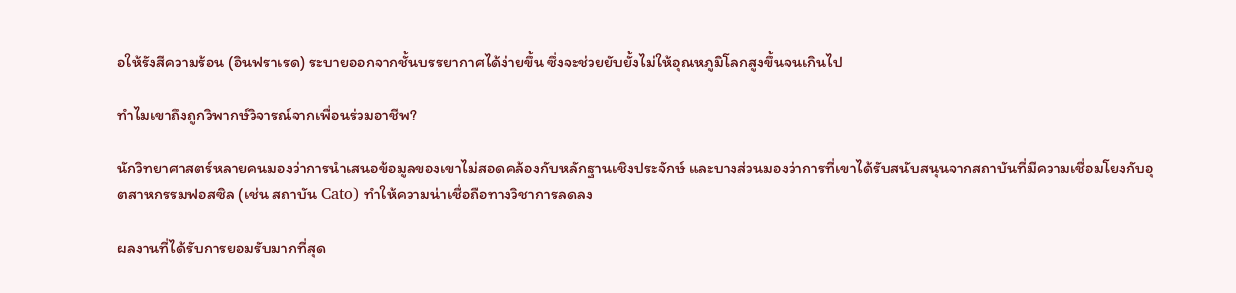อให้รังสีความร้อน (อินฟราเรด) ระบายออกจากชั้นบรรยากาศได้ง่ายขึ้น ซึ่งจะช่วยยับยั้งไม่ให้อุณหภูมิโลกสูงขึ้นจนเกินไป

ทำไมเขาถึงถูกวิพากษ์วิจารณ์จากเพื่อนร่วมอาชีพ?

นักวิทยาศาสตร์หลายคนมองว่าการนำเสนอข้อมูลของเขาไม่สอดคล้องกับหลักฐานเชิงประจักษ์ และบางส่วนมองว่าการที่เขาได้รับสนับสนุนจากสถาบันที่มีความเชื่อมโยงกับอุตสาหกรรมฟอสซิล (เช่น สถาบัน Cato) ทำให้ความน่าเชื่อถือทางวิชาการลดลง

ผลงานที่ได้รับการยอมรับมากที่สุด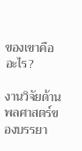ของเขาคืออะไร?

งานวิจัยด้านพลศาสตร์ของบรรยา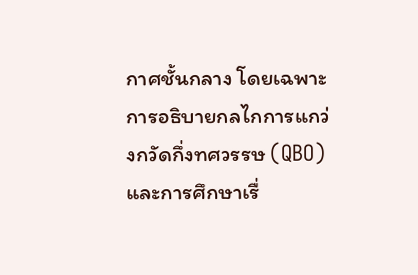กาศชั้นกลาง โดยเฉพาะการอธิบายกลไกการแกว่งกวัดกึ่งทศวรรษ (QBO) และการศึกษาเรื่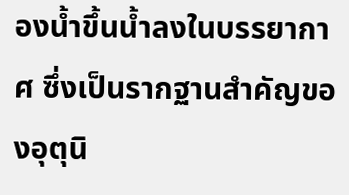องน้ำขึ้นน้ำลงในบรรยากาศ ซึ่งเป็นรากฐานสำคัญของอุตุนิ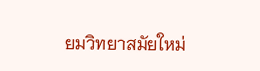ยมวิทยาสมัยใหม่